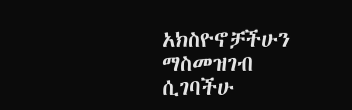አክስዮኖቻችሁን ማስመዝገብ ሲገባችሁ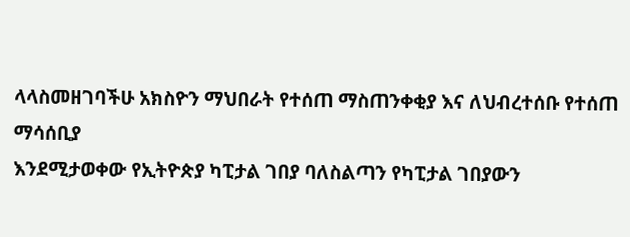ላላስመዘገባችሁ አክስዮን ማህበራት የተሰጠ ማስጠንቀቂያ እና ለህብረተሰቡ የተሰጠ ማሳሰቢያ
እንደሚታወቀው የኢትዮጵያ ካፒታል ገበያ ባለስልጣን የካፒታል ገበያውን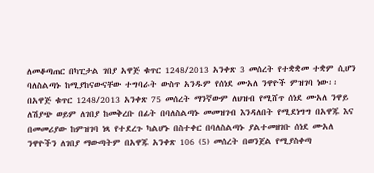ለመቆጣጠር በካፒታል ገበያ አዋጅ ቁጥር 1248/2013 አንቀጽ 3 መሰረት የተቋቋመ ተቋም ሲሆን ባለስልጣኑ ከሚያከናውናቸው ተግባራት ውስጥ አንዱም የሰነደ ሙአለ ንዋዮች ምዝገባ ነው፡፡
በአዋጅ ቁጥር 1248/2013 አንቀጽ 75 መሰረት ማንኛውም ለህዝብ የሚሸጥ ሰነደ ሙአለ ንዋይ ለሽያጭ ወይም ለገበያ ከመቅረቡ በፊት በባለስልጣኑ መመዝገብ እንዳለበት የሚደነግግ በአዋጁ እና በመመሪያው ከምዝገባ ነጻ የተደረጉ ካልሆኑ በስተቀር በባለስልጣኑ ያልተመዘገቡ ሰነደ ሙአለ ንዋዮችን ለገበያ ማውጣትም በአዋጁ አንቀጽ 106 (5) መሰረት በወንጀል የሚያስቀጣ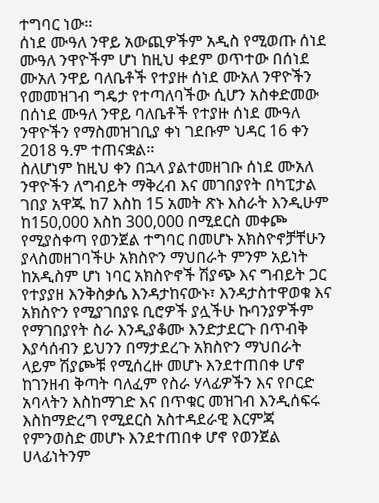ተግባር ነው፡፡
ሰነደ ሙዓለ ንዋይ አውጪዎችም አዲስ የሚወጡ ሰነደ ሙዓለ ንዋዮችም ሆነ ከዚህ ቀደም ወጥተው በሰነደ ሙአለ ንዋይ ባለቤቶች የተያዙ ሰነደ ሙአለ ንዋዮችን የመመዝገብ ግዴታ የተጣለባችው ሲሆን አስቀድመው በሰነደ ሙዓለ ንዋይ ባለቤቶች የተያዙ ሰነደ ሙዓለ ንዋዮችን የማስመዝገቢያ ቀነ ገደቡም ህዳር 16 ቀን 2018 ዓ.ም ተጠናቋል፡፡
ስለሆነም ከዚህ ቀን በኋላ ያልተመዘገቡ ሰነደ ሙአለ ንዋዮችን ለግብይት ማቅረብ እና መገበያየት በካፒታል ገበያ አዋጁ ከ7 እስከ 15 አመት ጽኑ እስራት እንዲሁም ከ150,000 እስከ 300,000 በሚደርስ መቀጮ የሚያስቀጣ የወንጀል ተግባር በመሆኑ አክስዮኖቻቸሁን ያላስመዘገባችሁ አክስዮን ማህበራት ምንም አይነት ከአዲስም ሆነ ነባር አክስዮኖች ሽያጭ እና ግብይት ጋር የተያያዘ እንቅስቃሴ እንዳታከናውኑ፣ እንዳታስተዋወቁ እና አክስዮን የሚያገበያዩ ቢሮዎች ያሏችሁ ኩባንያዎችም የማገበያየት ስራ እንዲያቆሙ እንድታደርጉ በጥብቅ እያሳሰብን ይህንን በማታደረጉ አክስዮን ማህበራት ላይም ሽያጮቹ የሚሰረዙ መሆኑ እንደተጠበቀ ሆኖ ከገንዘብ ቅጣት ባለፈም የስራ ሃላፊዎችን እና የቦርድ አባላትን እስከማገድ እና በጥቁር መዝገብ እንዲሰፍሩ እስከማድረግ የሚደርስ አስተዳደራዊ እርምጃ የምንወስድ መሆኑ እንደተጠበቀ ሆኖ የወንጀል ሀላፊነትንም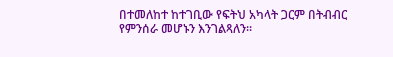በተመለከተ ከተገቢው የፍትህ አካላት ጋርም በትብብር የምንሰራ መሆኑን እንገልጻለን፡፡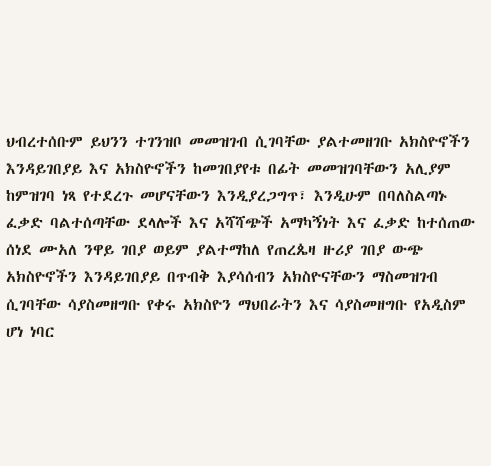ህብረተሰቡም ይህንን ተገንዝቦ መመዝገብ ሲገባቸው ያልተመዘገቡ አክስዮኖችን እንዳይገበያይ እና አክስዮኖችን ከመገበያየቱ በፊት መመዝገባቸውን አሊያም ከምዝገባ ነጻ የተደረጉ መሆናቸውን እንዲያረጋግጥ፣ እንዲሁም በባለስልጣኑ ፈቃድ ባልተሰጣቸው ደላሎች እና አሻሻጭች አማካኝነት እና ፈቃድ ከተሰጠው ሰነደ ሙአለ ንዋይ ገበያ ወይም ያልተማከለ የጠረጴዛ ዙሪያ ገበያ ውጭ አክስዮኖችን እንዳይገበያይ በጥብቅ እያሳሰብን አክስዮናቸውን ማስመዝገብ ሲገባቸው ሳያስመዘግቡ የቀሩ አክስዮን ማህበራትን እና ሳያስመዘግቡ የአዲስም ሆነ ነባር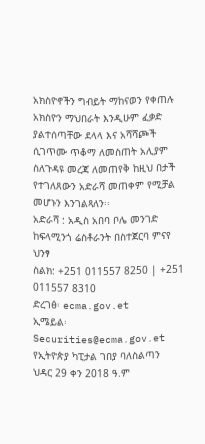አክስዮኖችን ግብይት ማከናወን የቀጠሉ አክስዮን ማህበራት እንዲሁም ፈቃድ ያልተሰጣቸው ደላላ እና አሻሻጮች ሲገጥሙ ጥቆማ ለመስጠት አሊያም ስለጉዳዩ መረጃ ለመጠየቅ ከዚህ በታች የተገለጸውን አድራሻ መጠቀም የሚቻል መሆኑን እንገልጻለን፡፡
አድራሻ : አዲስ አበባ ቦሌ መንገድ ከፍላሚንጎ ሬስቶራንት በስተጀርባ ምናየ ህንፃ
ስልክ: +251 011557 8250 | +251 011557 8310
ድረገፅ፡ ecma.gov.et
ኢሜይል፡ Securities@ecma.gov.et
የኢትዮጵያ ካፒታል ገበያ ባለስልጣን
ህዳር 29 ቀን 2018 ዓ.ም